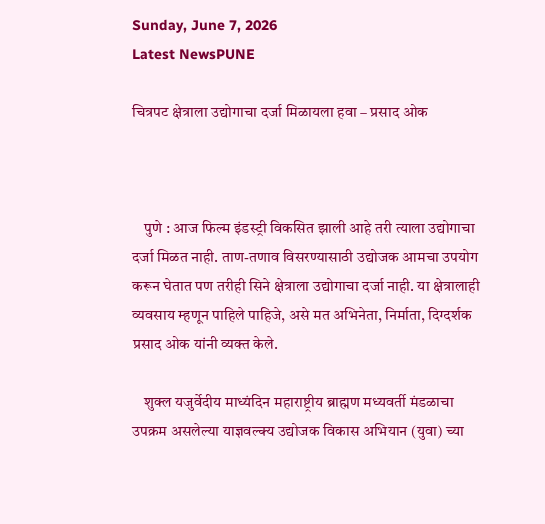Sunday, June 7, 2026
Latest NewsPUNE

चित्रपट क्षेत्राला उद्योगाचा दर्जा मिळायला हवा – प्रसाद ओक



    पुणे : आज फिल्म इंडस्ट्री विकसित झाली आहे तरी त्याला उद्योगाचा दर्जा मिळत नाही. ताण-तणाव विसरण्यासाठी उद्योजक आमचा उपयोग करून घेतात पण तरीही सिने क्षेत्राला उद्योगाचा दर्जा नाही. या क्षेत्रालाही व्यवसाय म्हणून पाहिले पाहिजे, असे मत अभिनेता, निर्माता, दिग्दर्शक प्रसाद ओक यांनी व्यक्त केले.

    शुक्ल यजुर्वेदीय माध्यंदिन महाराष्ट्रीय ब्राह्मण मध्यवर्ती मंडळाचा उपक्रम असलेल्या याज्ञवल्क्य उद्योजक विकास अभियान (युवा) च्या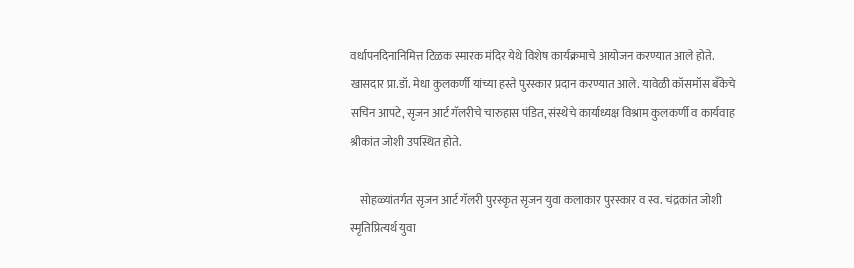वर्धापनदिनानिमित्त टिळक स्मारक मंदिर येथे विशेष कार्यक्रमाचे आयोजन करण्यात आले होते. खासदार प्रा.डॉ. मेधा कुलकर्णी यांच्या हस्ते पुरस्कार प्रदान करण्यात आले. यावेळी कॉसमॉस बँकेचे सचिन आपटे, सृजन आर्ट गॅलरीचे चारुहास पंडित, संस्थेचे कार्याध्यक्ष विश्राम कुलकर्णी व कार्यवाह श्रीकांत जोशी उपस्थित होते.

    सोहळ्यांतर्गत सृजन आर्ट गॅलरी पुरस्कृत सृजन युवा कलाकार पुरस्कार व स्व. चंद्रकांत जोशी स्मृतिप्रित्यर्थ युवा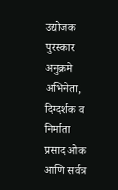उद्योजक पुरस्कार अनुक्रमे अभिनेता, दिग्दर्शक व निर्माता प्रसाद ओक आणि सर्वत्र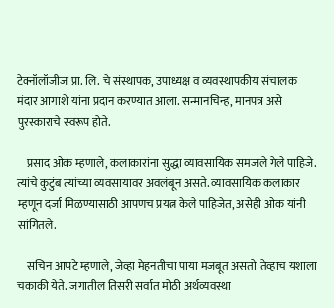टेक्नॉलॉजीज प्रा. लि. चे संस्थापक, उपाध्यक्ष व व्यवस्थापकीय संचालक मंदार आगाशे यांना प्रदान करण्यात आला. सन्मानचिन्ह, मानपत्र असे पुरस्काराचे स्वरूप होते.

    प्रसाद ओक म्हणाले, कलाकारांना सुद्धा व्यावसायिक समजले गेले पाहिजे. त्यांचे कुटुंब त्यांच्या व्यवसायावर अवलंबून असते. व्यावसायिक कलाकार म्हणून दर्जा मिळण्यासाठी आपणच प्रयत्न केले पाहिजेत, असेही ओक यांनी सांगितले.

    सचिन आपटे म्हणाले, जेव्हा मेहनतीचा पाया मजबूत असतो तेव्हाच यशाला चकाकी येते. जगातील तिसरी सर्वात मोठी अर्थव्यवस्था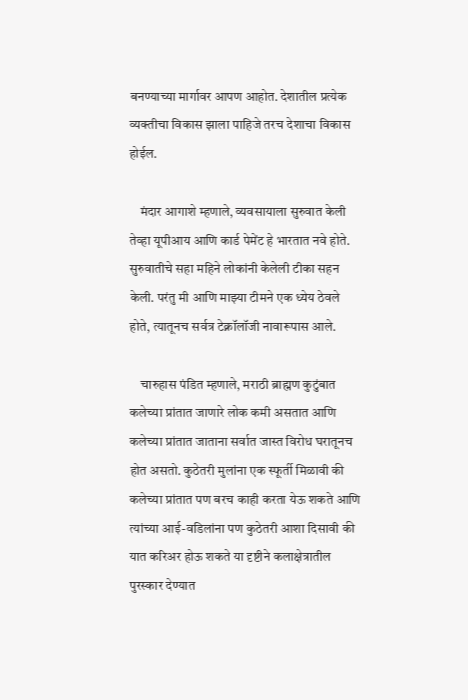बनण्याच्या मार्गावर आपण आहोत. देशातील प्रत्येक व्यक्तीचा विकास झाला पाहिजे तरच देशाचा विकास होईल.

    मंदार आगाशे म्हणाले, व्यवसायाला सुरुवात केली तेव्हा यूपीआय आणि कार्ड पेमेंट हे भारतात नवे होते. सुरुवातीचे सहा महिने लोकांनी केलेली टीका सहन केली. परंतु मी आणि माझ्या टीमने एक ध्येय ठेवले होते, त्यातूनच सर्वत्र टेक्नॉलॉजी नावारूपास आले.

    चारुहास पंडित म्हणाले, मराठी ब्राह्मण कुटुंबात कलेच्या प्रांतात जाणारे लोक कमी असतात आणि कलेच्या प्रांतात जाताना सर्वात जास्त विरोध घरातूनच होत असतो. कुठेतरी मुलांना एक स्फूर्ती मिळावी की कलेच्या प्रांतात पण बरच काही करता येऊ शकते आणि त्यांच्या आई-वडिलांना पण कुठेतरी आशा दिसावी की यात करिअर होऊ शकते या दृष्टीने कलाक्षेत्रातील पुरस्कार देण्यात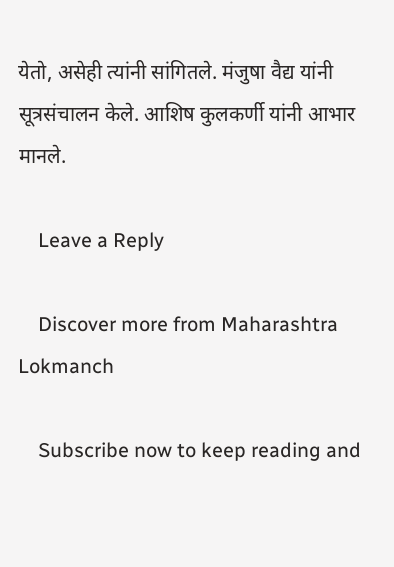येतो, असेही त्यांनी सांगितले. मंजुषा वैद्य यांनी सूत्रसंचालन केले. आशिष कुलकर्णी यांनी आभार मानले.

    Leave a Reply

    Discover more from Maharashtra Lokmanch

    Subscribe now to keep reading and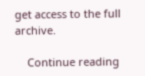get access to the full archive.

    Continue reading